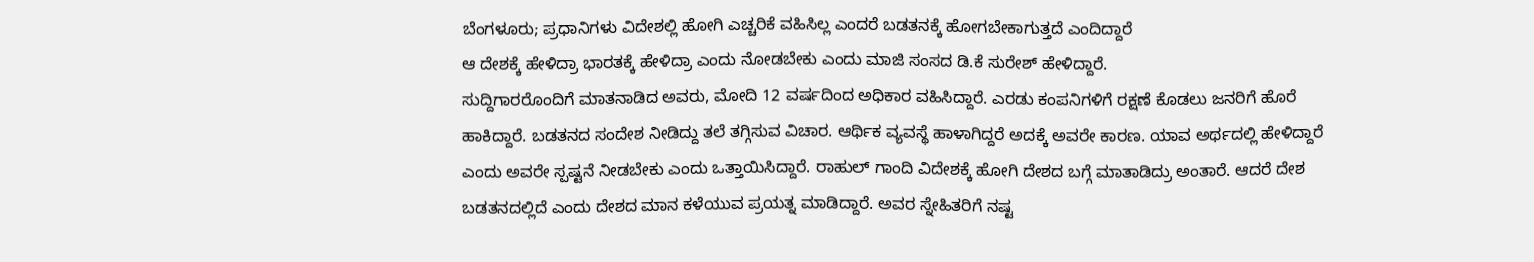ಬೆಂಗಳೂರು; ಪ್ರಧಾನಿಗಳು ವಿದೇಶಲ್ಲಿ ಹೋಗಿ ಎಚ್ಚರಿಕೆ ವಹಿಸಿಲ್ಲ ಎಂದರೆ ಬಡತನಕ್ಕೆ ಹೋಗಬೇಕಾಗುತ್ತದೆ ಎಂದಿದ್ದಾರೆ
ಆ ದೇಶಕ್ಕೆ ಹೇಳಿದ್ರಾ ಭಾರತಕ್ಕೆ ಹೇಳಿದ್ರಾ ಎಂದು ನೋಡಬೇಕು ಎಂದು ಮಾಜಿ ಸಂಸದ ಡಿ.ಕೆ ಸುರೇಶ್ ಹೇಳಿದ್ದಾರೆ.
ಸುದ್ದಿಗಾರರೊಂದಿಗೆ ಮಾತನಾಡಿದ ಅವರು, ಮೋದಿ 12 ವರ್ಷದಿಂದ ಅಧಿಕಾರ ವಹಿಸಿದ್ದಾರೆ. ಎರಡು ಕಂಪನಿಗಳಿಗೆ ರಕ್ಷಣೆ ಕೊಡಲು ಜನರಿಗೆ ಹೊರೆ ಹಾಕಿದ್ದಾರೆ. ಬಡತನದ ಸಂದೇಶ ನೀಡಿದ್ದು ತಲೆ ತಗ್ಗಿಸುವ ವಿಚಾರ. ಆರ್ಥಿಕ ವ್ಯವಸ್ಥೆ ಹಾಳಾಗಿದ್ದರೆ ಅದಕ್ಕೆ ಅವರೇ ಕಾರಣ. ಯಾವ ಅರ್ಥದಲ್ಲಿ ಹೇಳಿದ್ದಾರೆ ಎಂದು ಅವರೇ ಸ್ಪಷ್ಟನೆ ನೀಡಬೇಕು ಎಂದು ಒತ್ತಾಯಿಸಿದ್ದಾರೆ. ರಾಹುಲ್ ಗಾಂದಿ ವಿದೇಶಕ್ಕೆ ಹೋಗಿ ದೇಶದ ಬಗ್ಗೆ ಮಾತಾಡಿದ್ರು ಅಂತಾರೆ. ಆದರೆ ದೇಶ ಬಡತನದಲ್ಲಿದೆ ಎಂದು ದೇಶದ ಮಾನ ಕಳೆಯುವ ಪ್ರಯತ್ನ ಮಾಡಿದ್ದಾರೆ. ಅವರ ಸ್ನೇಹಿತರಿಗೆ ನಷ್ಟ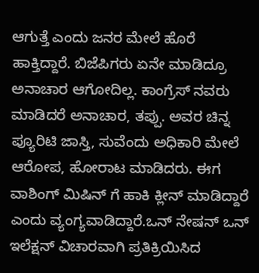ಆಗುತ್ತೆ ಎಂದು ಜನರ ಮೇಲೆ ಹೊರೆ ಹಾಕ್ತಿದ್ದಾರೆ. ಬಿಜೆಪಿಗರು ಏನೇ ಮಾಡಿದ್ರೂ ಅನಾಚಾರ ಆಗೋದಿಲ್ಲ. ಕಾಂಗ್ರೆಸ್ ನವರು ಮಾಡಿದರೆ ಅನಾಚಾರ, ತಪ್ಪು. ಅವರ ಚಿನ್ನ ಪ್ಯೂರಿಟಿ ಜಾಸ್ತಿ, ಸುವೆಂದು ಅಧಿಕಾರಿ ಮೇಲೆ ಆರೋಪ, ಹೋರಾಟ ಮಾಡಿದರು. ಈಗ ವಾಶಿಂಗ್ ಮಿಷಿನ್ ಗೆ ಹಾಕಿ ಕ್ಲೀನ್ ಮಾಡಿದ್ದಾರೆ ಎಂದು ವ್ಯಂಗ್ಯವಾಡಿದ್ದಾರೆ.ಒನ್ ನೇಷನ್ ಒನ್ ಇಲೆಕ್ಷನ್ ವಿಚಾರವಾಗಿ ಪ್ರತಿಕ್ರಿಯಿಸಿದ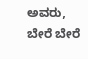ಅವರು, ಬೇರೆ ಬೇರೆ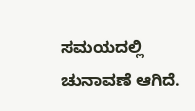ಸಮಯದಲ್ಲಿ ಚುನಾವಣೆ ಆಗಿದೆ.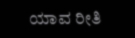ಯಾವ ರೀತಿ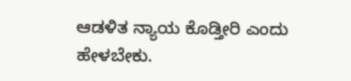ಆಡಳಿತ ನ್ಯಾಯ ಕೊಡ್ತೀರಿ ಎಂದು ಹೇಳಬೇಕು.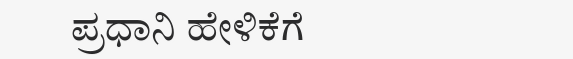ಪ್ರಧಾನಿ ಹೇಳಿಕೆಗೆ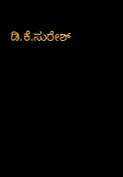ಡಿ.ಕೆ.ಸುರೇಶ್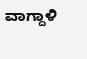ವಾಗ್ದಾಳಿ